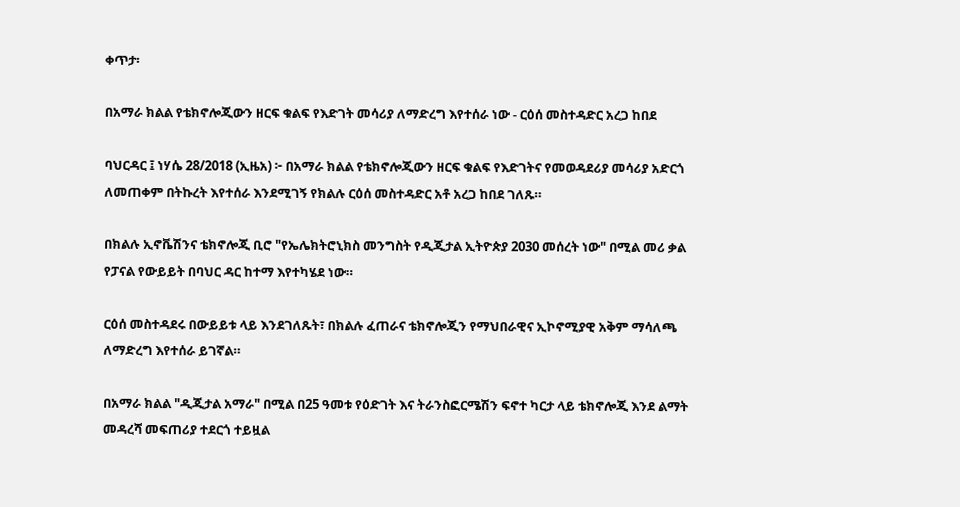ቀጥታ፡

በአማራ ክልል የቴክኖሎጂውን ዘርፍ ቁልፍ የእድገት መሳሪያ ለማድረግ እየተሰራ ነው - ርዕሰ መስተዳድር አረጋ ከበደ

ባህርዳር ፤ ነሃሴ 28/2018 (ኢዜአ) ፦ በአማራ ክልል የቴክኖሎጂውን ዘርፍ ቁልፍ የእድገትና የመወዳደሪያ መሳሪያ አድርጎ ለመጠቀም በትኩረት እየተሰራ እንደሚገኝ የክልሉ ርዕሰ መስተዳድር አቶ አረጋ ከበደ ገለጹ።

በክልሉ ኢኖቬሽንና ቴክኖሎጂ ቢሮ "የኤሌክትሮኒክስ መንግስት የዲጂታል ኢትዮጵያ 2030 መሰረት ነው" በሚል መሪ ቃል የፓናል የውይይት በባህር ዳር ከተማ እየተካሄደ ነው።

ርዕሰ መስተዳደሩ በውይይቱ ላይ እንደገለጹት፣ በክልሉ ፈጠራና ቴክኖሎጂን የማህበራዊና ኢኮኖሚያዊ አቅም ማሳለጫ ለማድረግ እየተሰራ ይገኛል።

በአማራ ክልል "ዲጂታል አማራ" በሚል በ25 ዓመቱ የዕድገት እና ትራንስፎርሜሽን ፍኖተ ካርታ ላይ ቴክኖሎጂ እንደ ልማት መዳረሻ መፍጠሪያ ተደርጎ ተይዟል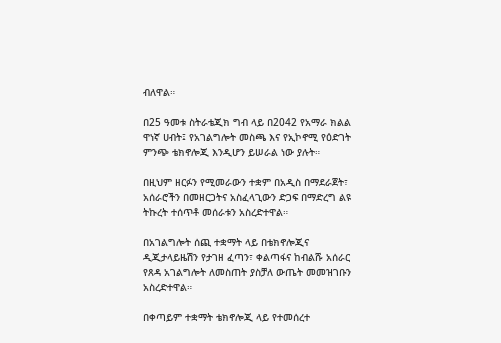ብለዋል።

በ25 ዓመቱ ስትራቴጂክ ግብ ላይ በ2042 የአማራ ክልል ዋነኛ ሀብት፤ የአገልግሎት መስጫ እና የኢኮኖሚ የዕድገት ምንጭ ቴክኖሎጂ እንዲሆን ይሠራል ነው ያሉት።

በዚህም ዘርፉን የሚመራውን ተቋም በአዲስ በማደራጀት፣ አሰራሮችን በመዘርጋትና አስፈላጊውን ድጋፍ በማድረግ ልዩ ትኩረት ተሰጥቶ መሰራቱን አስረድተዋል።

በአገልግሎት ሰጪ ተቋማት ላይ በቴክኖሎጂና ዲጂታላይዜሽን የታገዘ ፈጣን፣ ቀልጣፋና ከብልሹ አሰራር የጸዳ አገልግሎት ለመስጠት ያስቻለ ውጤት መመዝገቡን አስረድተዋል።

በቀጣይም ተቋማት ቴክኖሎጂ ላይ የተመሰረተ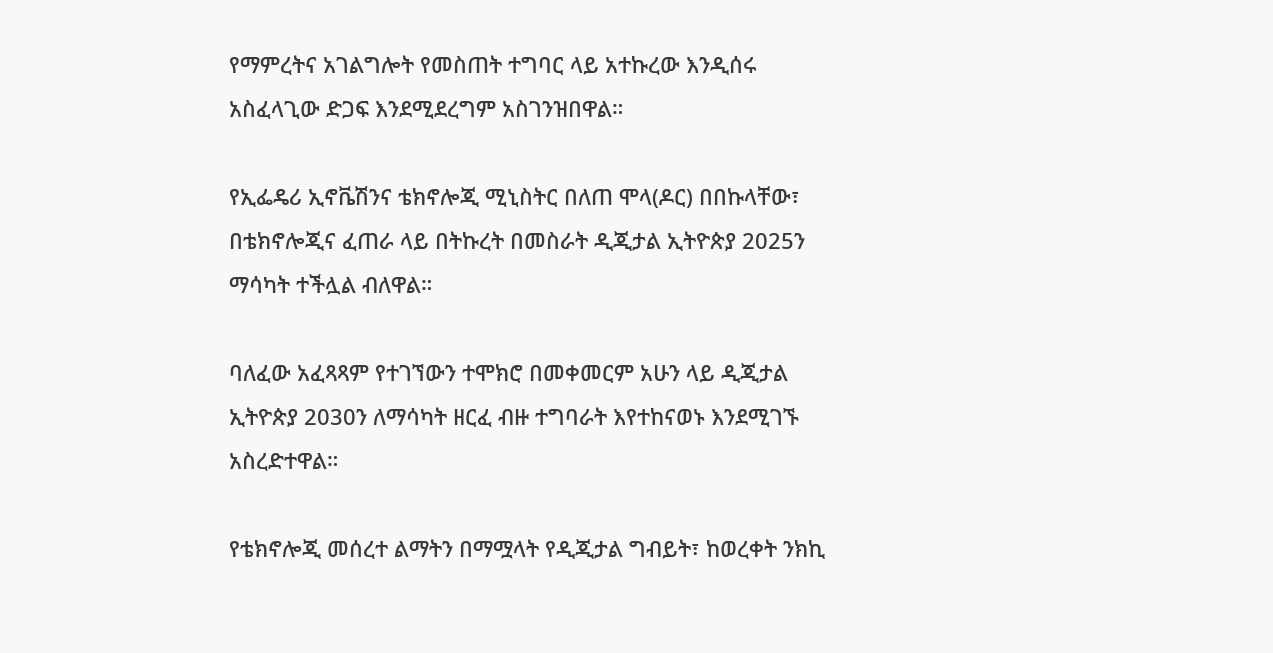የማምረትና አገልግሎት የመስጠት ተግባር ላይ አተኩረው እንዲሰሩ አስፈላጊው ድጋፍ እንደሚደረግም አስገንዝበዋል።

የኢፌዴሪ ኢኖቬሽንና ቴክኖሎጂ ሚኒስትር በለጠ ሞላ(ዶር) በበኩላቸው፣ በቴክኖሎጂና ፈጠራ ላይ በትኩረት በመስራት ዲጂታል ኢትዮጵያ 2025ን ማሳካት ተችሏል ብለዋል።

ባለፈው አፈጻጻም የተገኘውን ተሞክሮ በመቀመርም አሁን ላይ ዲጂታል ኢትዮጵያ 2030ን ለማሳካት ዘርፈ ብዙ ተግባራት እየተከናወኑ እንደሚገኙ አስረድተዋል።

የቴክኖሎጂ መሰረተ ልማትን በማሟላት የዲጂታል ግብይት፣ ከወረቀት ንክኪ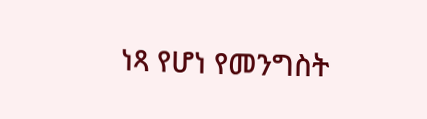ነጻ የሆነ የመንግስት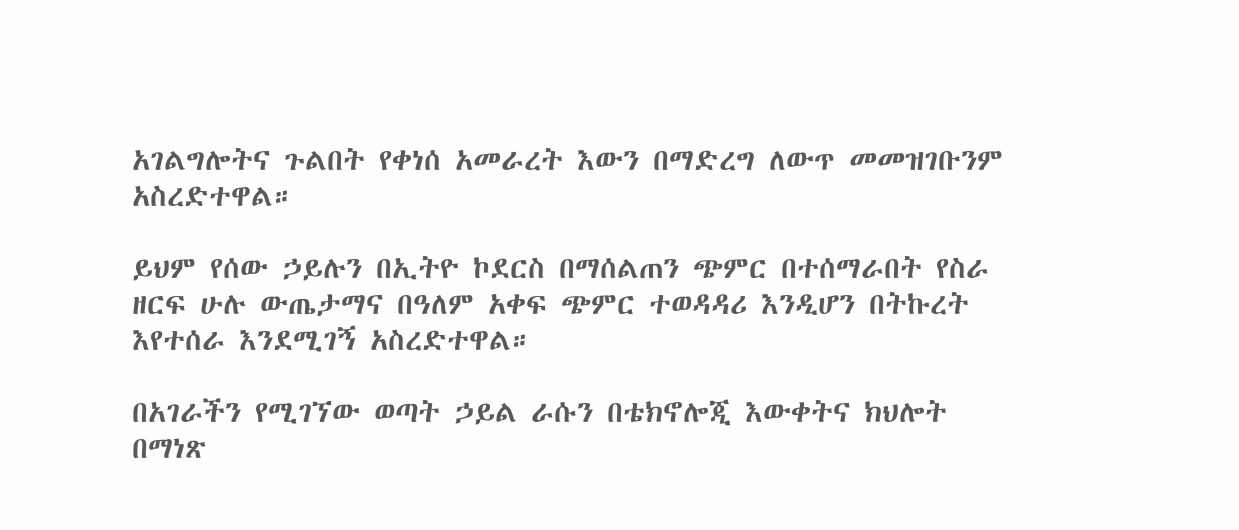አገልግሎትና ጉልበት የቀነሰ አመራረት እውን በማድረግ ለውጥ መመዝገቡንም አስረድተዋል።

ይህም የሰው ኃይሉን በኢትዮ ኮደርስ በማሰልጠን ጭምር በተሰማራበት የስራ ዘርፍ ሁሉ ውጤታማና በዓለም አቀፍ ጭምር ተወዳዳሪ እንዲሆን በትኩረት እየተሰራ እንደሚገኝ አስረድተዋል።

በአገራችን የሚገኘው ወጣት ኃይል ራሱን በቴክኖሎጂ እውቀትና ክህሎት በማነጽ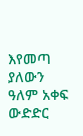እየመጣ ያለውን ዓለም አቀፍ ውድድር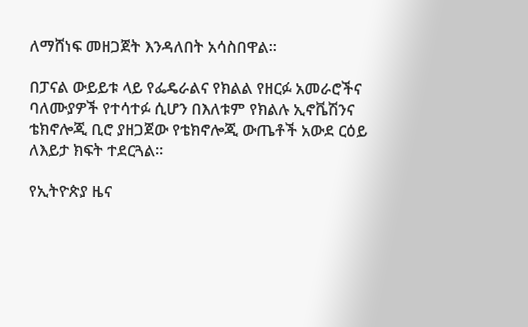ለማሸነፍ መዘጋጀት እንዳለበት አሳስበዋል።

በፓናል ውይይቱ ላይ የፌዴራልና የክልል የዘርፉ አመራሮችና ባለሙያዎች የተሳተፉ ሲሆን በእለቱም የክልሉ ኢኖቬሽንና ቴክኖሎጂ ቢሮ ያዘጋጀው የቴክኖሎጂ ውጤቶች አውደ ርዕይ ለእይታ ክፍት ተደርጓል።

የኢትዮጵያ ዜና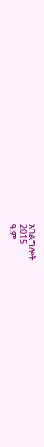አገልግሎት
2015
ዓ.ም